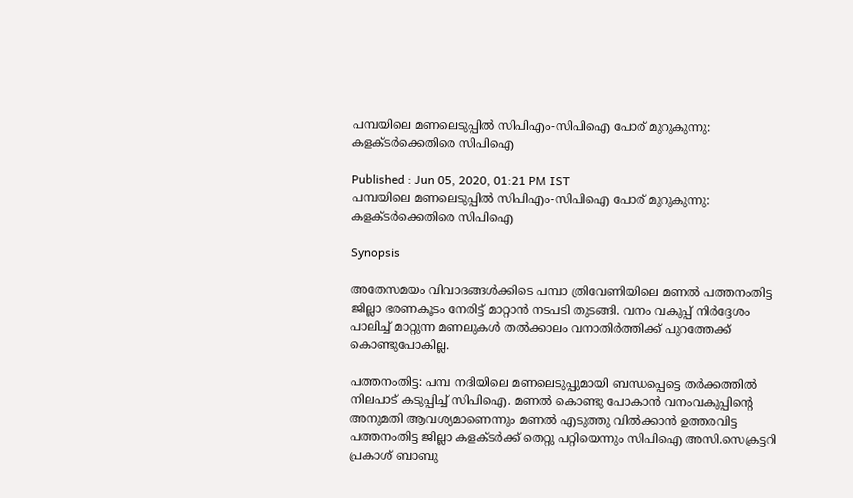പമ്പയിലെ മണലെടുപ്പിൽ സിപിഎം-സിപിഐ പോര് മുറുകുന്നു: കളക്ടർക്കെതിരെ സിപിഐ

Published : Jun 05, 2020, 01:21 PM IST
പമ്പയിലെ മണലെടുപ്പിൽ സിപിഎം-സിപിഐ പോര് മുറുകുന്നു: കളക്ടർക്കെതിരെ സിപിഐ

Synopsis

അതേസമയം വിവാദങ്ങൾക്കിടെ പമ്പാ ത്രിവേണിയിലെ മണൽ പത്തനംതിട്ട ജില്ലാ ഭരണകൂടം നേരിട്ട് മാറ്റാൻ നടപടി തുടങ്ങി. വനം വകുപ്പ് നിർദ്ദേശം പാലിച്ച് മാറ്റുന്ന മണലുകൾ തൽക്കാലം വനാതിർത്തിക്ക് പുറത്തേക്ക് കൊണ്ടുപോകില്ല.

പത്തനംതിട്ട: പമ്പ നദിയിലെ മണലെടുപ്പുമായി ബന്ധപ്പെട്ടെ തർക്കത്തിൽ നിലപാട് കടുപ്പിച്ച് സിപിഐ. മണൽ കൊണ്ടു പോകാൻ വനംവകുപ്പിൻ്റെ അനുമതി ആവശ്യമാണെന്നും മണൽ എടുത്തു വിൽക്കാൻ ഉത്തരവിട്ട പത്തനംതിട്ട ജില്ലാ കളക്ടർക്ക് തെറ്റു പറ്റിയെന്നും സിപിഐ അസി.സെക്രട്ടറി പ്രകാശ് ബാബു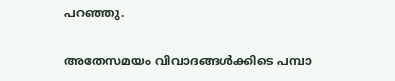പറഞ്ഞു.

അതേസമയം വിവാദങ്ങൾക്കിടെ പമ്പാ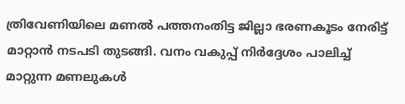ത്രിവേണിയിലെ മണൽ പത്തനംതിട്ട ജില്ലാ ഭരണകൂടം നേരിട്ട് മാറ്റാൻ നടപടി തുടങ്ങി. വനം വകുപ്പ് നിർദ്ദേശം പാലിച്ച് മാറ്റുന്ന മണലുകൾ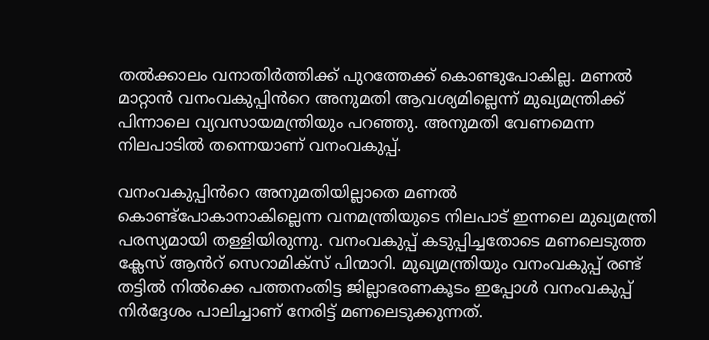തൽക്കാലം വനാതിർത്തിക്ക് പുറത്തേക്ക് കൊണ്ടുപോകില്ല. മണൽ മാറ്റാൻ വനംവകുപ്പിൻറെ അനുമതി ആവശ്യമില്ലെന്ന് മുഖ്യമന്ത്രിക്ക് പിന്നാലെ വ്യവസായമന്ത്രിയും പറഞ്ഞു. അനുമതി വേണമെന്ന നിലപാടിൽ തന്നെയാണ് വനംവകുപ്പ്.

വനംവകുപ്പിൻറെ അനുമതിയില്ലാതെ മണൽ കൊണ്ട്പോകാനാകില്ലെന്ന വനമന്ത്രിയുടെ നിലപാട് ഇന്നലെ മുഖ്യമന്ത്രി പരസ്യമായി തള്ളിയിരുന്നു. വനംവകുപ്പ് കടുപ്പിച്ചതോടെ മണലെടുത്ത ക്ലേസ് ആൻറ് സെറാമിക്സ് പിന്മാറി. മുഖ്യമന്ത്രിയും വനംവകുപ്പ് രണ്ട് തട്ടിൽ നിൽക്കെ പത്തനംതിട്ട ജില്ലാഭരണകൂടം ഇപ്പോൾ വനംവകുപ്പ് നിർദ്ദേശം പാലിച്ചാണ് നേരിട്ട് മണലെടുക്കുന്നത്.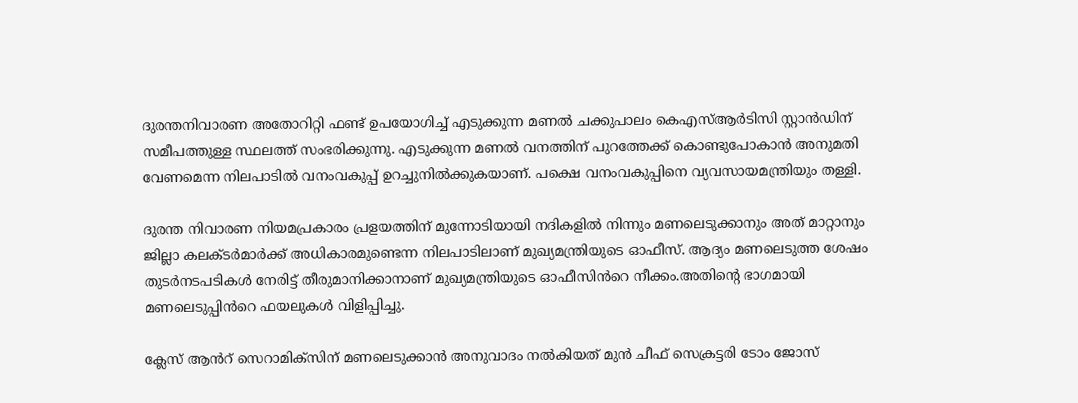ദുരന്തനിവാരണ അതോറിറ്റി ഫണ്ട് ഉപയോഗിച്ച് എടുക്കുന്ന മണൽ ചക്കുപാലം കെഎസ്ആർടിസി സ്റ്റാൻഡിന് സമീപത്തുള്ള സ്ഥലത്ത് സംഭരിക്കുന്നു. എടുക്കുന്ന മണൽ വനത്തിന് പുറത്തേക്ക് കൊണ്ടുപോകാൻ അനുമതി വേണമെന്ന നിലപാടിൽ വനംവകുപ്പ് ഉറച്ചുനിൽക്കുകയാണ്. പക്ഷെ വനംവകുപ്പിനെ വ്യവസായമന്ത്രിയും തള്ളി.

ദുരന്ത നിവാരണ നിയമപ്രകാരം പ്രളയത്തിന് മുന്നോടിയായി നദികളിൽ നിന്നും മണലെടുക്കാനും അത് മാറ്റാനും ജില്ലാ കലക്ടർമാർക്ക് അധികാരമുണ്ടെന്ന നിലപാടിലാണ് മുഖ്യമന്ത്രിയുടെ ഓഫീസ്. ആദ്യം മണലെടുത്ത ശേഷം  തുടർനടപടികൾ നേരിട്ട് തീരുമാനിക്കാനാണ് മുഖ്യമന്ത്രിയുടെ ഓഫീസിൻറെ നീക്കം.അതിൻ്റെ ഭാഗമായി മണലെടുപ്പിൻറെ ഫയലുകൾ വിളിപ്പിച്ചു.

ക്ലേസ് ആൻറ് സെറാമിക്സിന് മണലെടുക്കാൻ അനുവാദം നൽകിയത് മുൻ ചീഫ് സെക്രട്ടരി ടോം ജോസ്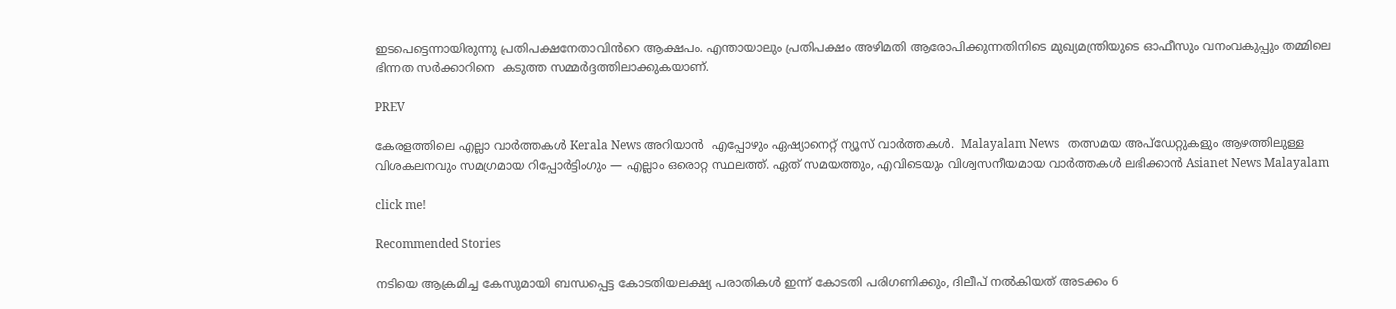ഇടപെട്ടെന്നായിരുന്നു പ്രതിപക്ഷനേതാവിൻറെ ആക്ഷപം. എന്തായാലും പ്രതിപക്ഷം അഴിമതി ആരോപിക്കുന്നതിനിടെ മുഖ്യമന്ത്രിയുടെ ഓഫീസും വനംവകുപ്പും തമ്മിലെ ഭിന്നത സർക്കാറിനെ  കടുത്ത സമ്മർദ്ദത്തിലാക്കുകയാണ്.

PREV

കേരളത്തിലെ എല്ലാ വാർത്തകൾ Kerala News അറിയാൻ  എപ്പോഴും ഏഷ്യാനെറ്റ് ന്യൂസ് വാർത്തകൾ.  Malayalam News   തത്സമയ അപ്‌ഡേറ്റുകളും ആഴത്തിലുള്ള വിശകലനവും സമഗ്രമായ റിപ്പോർട്ടിംഗും — എല്ലാം ഒരൊറ്റ സ്ഥലത്ത്. ഏത് സമയത്തും, എവിടെയും വിശ്വസനീയമായ വാർത്തകൾ ലഭിക്കാൻ Asianet News Malayalam

click me!

Recommended Stories

നടിയെ ആക്രമിച്ച കേസുമായി ബന്ധപ്പെട്ട കോടതിയലക്ഷ്യ പരാതികൾ ഇന്ന് കോടതി പരിഗണിക്കും, ദിലീപ് നൽകിയത് അടക്കം 6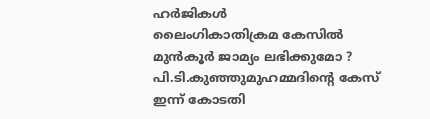ഹർജികൾ
ലൈംഗികാതിക്രമ കേസിൽ മുൻകൂർ ജാമ്യം ലഭിക്കുമോ ? പി.ടി.കുഞ്ഞുമുഹമ്മദിന്‍റെ കേസ് ഇന്ന് കോടതി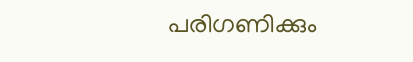പരിഗണിക്കും